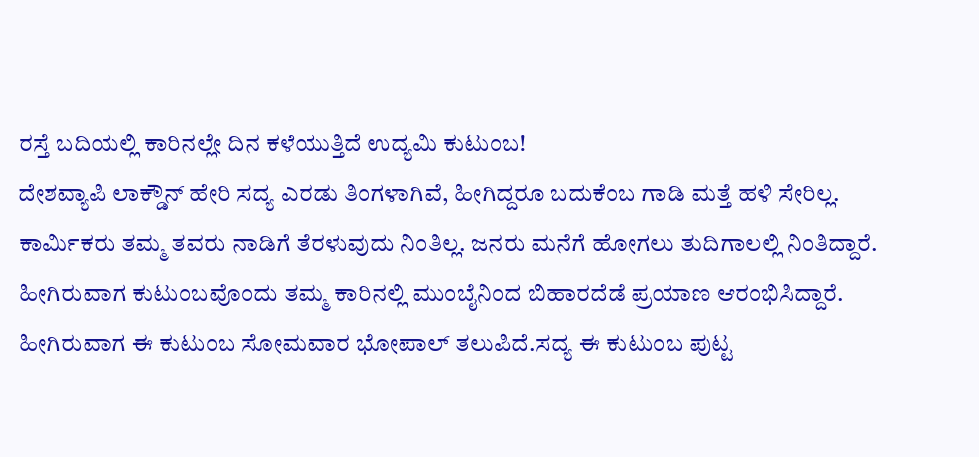ರಸ್ತೆ ಬದಿಯಲ್ಲಿ ಕಾರಿನಲ್ಲೇ ದಿನ ಕಳೆಯುತ್ತಿದೆ ಉದ್ಯಮಿ ಕುಟುಂಬ!
ದೇಶವ್ಯಾಪಿ ಲಾಕ್ಡೌನ್ ಹೇರಿ ಸದ್ಯ ಎರಡು ತಿಂಗಳಾಗಿವೆ, ಹೀಗಿದ್ದರೂ ಬದುಕೆಂಬ ಗಾಡಿ ಮತ್ತೆ ಹಳಿ ಸೇರಿಲ್ಲ. ಕಾರ್ಮಿಕರು ತಮ್ಮ ತವರು ನಾಡಿಗೆ ತೆರಳುವುದು ನಿಂತಿಲ್ಲ. ಜನರು ಮನೆಗೆ ಹೋಗಲು ತುದಿಗಾಲಲ್ಲಿ ನಿಂತಿದ್ದಾರೆ. ಹೀಗಿರುವಾಗ ಕುಟುಂಬವೊಂದು ತಮ್ಮ ಕಾರಿನಲ್ಲಿ ಮುಂಬೈನಿಂದ ಬಿಹಾರದೆಡೆ ಪ್ರಯಾಣ ಆರಂಭಿಸಿದ್ದಾರೆ. ಹೀಗಿರುವಾಗ ಈ ಕುಟುಂಬ ಸೋಮವಾರ ಭೋಪಾಲ್ ತಲುಪಿದೆ.ಸದ್ಯ ಈ ಕುಟುಂಬ ಪುಟ್ಟ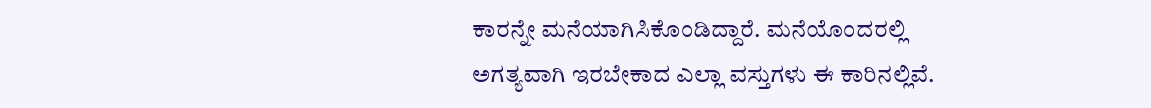ಕಾರನ್ನೇ ಮನೆಯಾಗಿಸಿಕೊಂಡಿದ್ದಾರೆ. ಮನೆಯೊಂದರಲ್ಲಿ ಅಗತ್ಯವಾಗಿ ಇರಬೇಕಾದ ಎಲ್ಲಾ ವಸ್ತುಗಳು ಈ ಕಾರಿನಲ್ಲಿವೆ.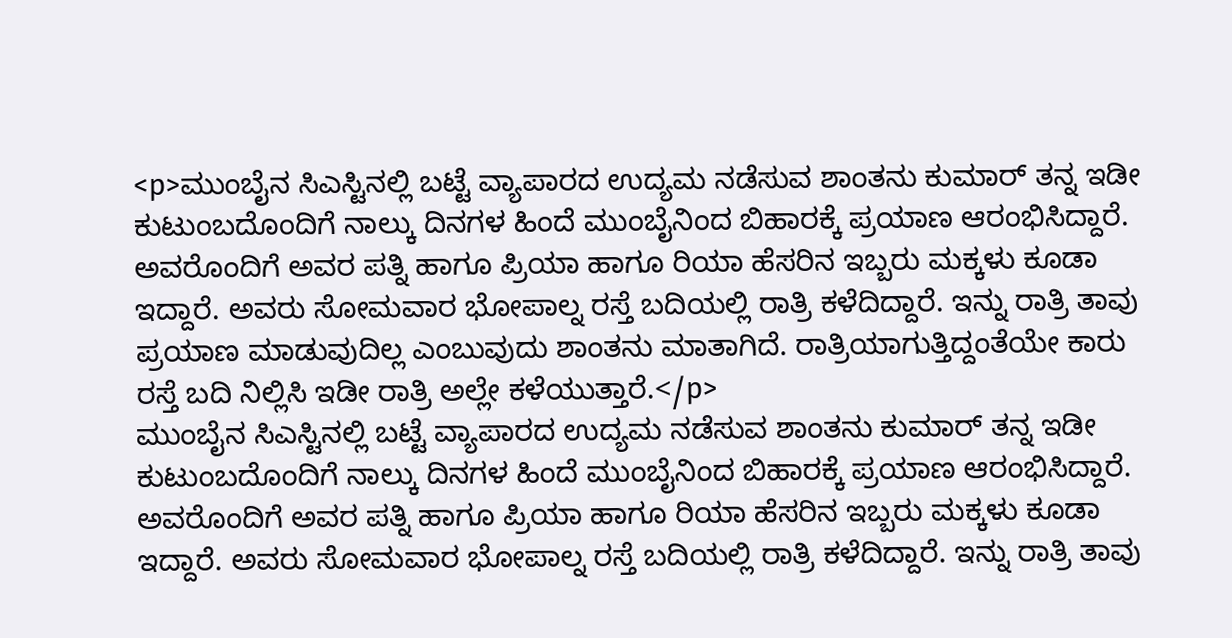<p>ಮುಂಬೈನ ಸಿಎಸ್ಟಿನಲ್ಲಿ ಬಟ್ಟೆ ವ್ಯಾಪಾರದ ಉದ್ಯಮ ನಡೆಸುವ ಶಾಂತನು ಕುಮಾರ್ ತನ್ನ ಇಡೀ ಕುಟುಂಬದೊಂದಿಗೆ ನಾಲ್ಕು ದಿನಗಳ ಹಿಂದೆ ಮುಂಬೈನಿಂದ ಬಿಹಾರಕ್ಕೆ ಪ್ರಯಾಣ ಆರಂಭಿಸಿದ್ದಾರೆ. ಅವರೊಂದಿಗೆ ಅವರ ಪತ್ನಿ ಹಾಗೂ ಪ್ರಿಯಾ ಹಾಗೂ ರಿಯಾ ಹೆಸರಿನ ಇಬ್ಬರು ಮಕ್ಕಳು ಕೂಡಾ ಇದ್ದಾರೆ. ಅವರು ಸೋಮವಾರ ಭೋಪಾಲ್ನ ರಸ್ತೆ ಬದಿಯಲ್ಲಿ ರಾತ್ರಿ ಕಳೆದಿದ್ದಾರೆ. ಇನ್ನು ರಾತ್ರಿ ತಾವು ಪ್ರಯಾಣ ಮಾಡುವುದಿಲ್ಲ ಎಂಬುವುದು ಶಾಂತನು ಮಾತಾಗಿದೆ. ರಾತ್ರಿಯಾಗುತ್ತಿದ್ದಂತೆಯೇ ಕಾರು ರಸ್ತೆ ಬದಿ ನಿಲ್ಲಿಸಿ ಇಡೀ ರಾತ್ರಿ ಅಲ್ಲೇ ಕಳೆಯುತ್ತಾರೆ.</p>
ಮುಂಬೈನ ಸಿಎಸ್ಟಿನಲ್ಲಿ ಬಟ್ಟೆ ವ್ಯಾಪಾರದ ಉದ್ಯಮ ನಡೆಸುವ ಶಾಂತನು ಕುಮಾರ್ ತನ್ನ ಇಡೀ ಕುಟುಂಬದೊಂದಿಗೆ ನಾಲ್ಕು ದಿನಗಳ ಹಿಂದೆ ಮುಂಬೈನಿಂದ ಬಿಹಾರಕ್ಕೆ ಪ್ರಯಾಣ ಆರಂಭಿಸಿದ್ದಾರೆ. ಅವರೊಂದಿಗೆ ಅವರ ಪತ್ನಿ ಹಾಗೂ ಪ್ರಿಯಾ ಹಾಗೂ ರಿಯಾ ಹೆಸರಿನ ಇಬ್ಬರು ಮಕ್ಕಳು ಕೂಡಾ ಇದ್ದಾರೆ. ಅವರು ಸೋಮವಾರ ಭೋಪಾಲ್ನ ರಸ್ತೆ ಬದಿಯಲ್ಲಿ ರಾತ್ರಿ ಕಳೆದಿದ್ದಾರೆ. ಇನ್ನು ರಾತ್ರಿ ತಾವು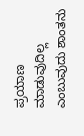ಪ್ರಯಾಣ ಮಾಡುವುದಿಲ್ಲ ಎಂಬುವುದು ಶಾಂತನು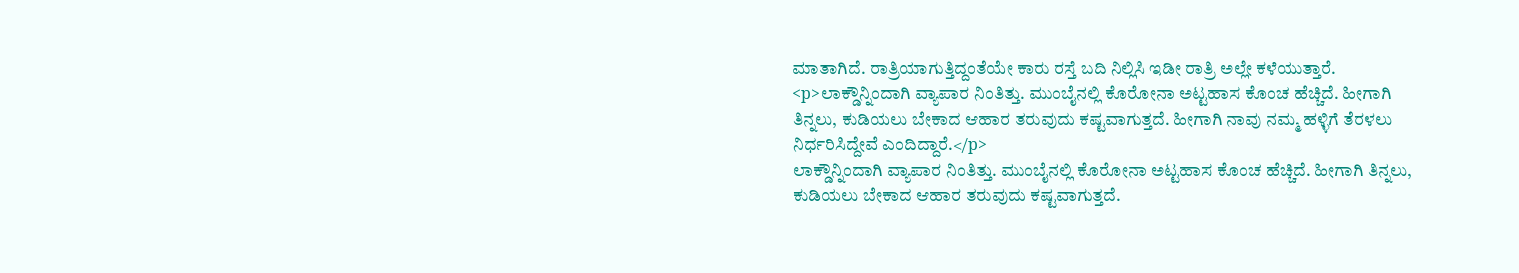ಮಾತಾಗಿದೆ. ರಾತ್ರಿಯಾಗುತ್ತಿದ್ದಂತೆಯೇ ಕಾರು ರಸ್ತೆ ಬದಿ ನಿಲ್ಲಿಸಿ ಇಡೀ ರಾತ್ರಿ ಅಲ್ಲೇ ಕಳೆಯುತ್ತಾರೆ.
<p>ಲಾಕ್ಡೌನ್ನಿಂದಾಗಿ ವ್ಯಾಪಾರ ನಿಂತಿತ್ತು. ಮುಂಬೈನಲ್ಲಿ ಕೊರೋನಾ ಅಟ್ಟಹಾಸ ಕೊಂಚ ಹೆಚ್ಚಿದೆ. ಹೀಗಾಗಿ ತಿನ್ನಲು, ಕುಡಿಯಲು ಬೇಕಾದ ಆಹಾರ ತರುವುದು ಕಷ್ಟವಾಗುತ್ತದೆ. ಹೀಗಾಗಿ ನಾವು ನಮ್ಮ ಹಳ್ಳಿಗೆ ತೆರಳಲು ನಿರ್ಧರಿಸಿದ್ದೇವೆ ಎಂದಿದ್ದಾರೆ.</p>
ಲಾಕ್ಡೌನ್ನಿಂದಾಗಿ ವ್ಯಾಪಾರ ನಿಂತಿತ್ತು. ಮುಂಬೈನಲ್ಲಿ ಕೊರೋನಾ ಅಟ್ಟಹಾಸ ಕೊಂಚ ಹೆಚ್ಚಿದೆ. ಹೀಗಾಗಿ ತಿನ್ನಲು, ಕುಡಿಯಲು ಬೇಕಾದ ಆಹಾರ ತರುವುದು ಕಷ್ಟವಾಗುತ್ತದೆ.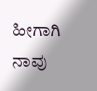ಹೀಗಾಗಿ ನಾವು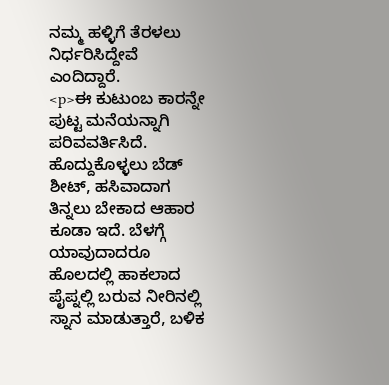ನಮ್ಮ ಹಳ್ಳಿಗೆ ತೆರಳಲು ನಿರ್ಧರಿಸಿದ್ದೇವೆ ಎಂದಿದ್ದಾರೆ.
<p>ಈ ಕುಟುಂಬ ಕಾರನ್ನೇ ಪುಟ್ಟ ಮನೆಯನ್ನಾಗಿ ಪರಿವವರ್ತಿಸಿದೆ. ಹೊದ್ದುಕೊಳ್ಳಲು ಬೆಡ್ ಶೀಟ್, ಹಸಿವಾದಾಗ ತಿನ್ನಲು ಬೇಕಾದ ಆಹಾರ ಕೂಡಾ ಇದೆ. ಬೆಳಗ್ಗೆ ಯಾವುದಾದರೂ ಹೊಲದಲ್ಲಿ ಹಾಕಲಾದ ಪೈಪ್ನಲ್ಲಿ ಬರುವ ನೀರಿನಲ್ಲಿ ಸ್ನಾನ ಮಾಡುತ್ತಾರೆ, ಬಳಿಕ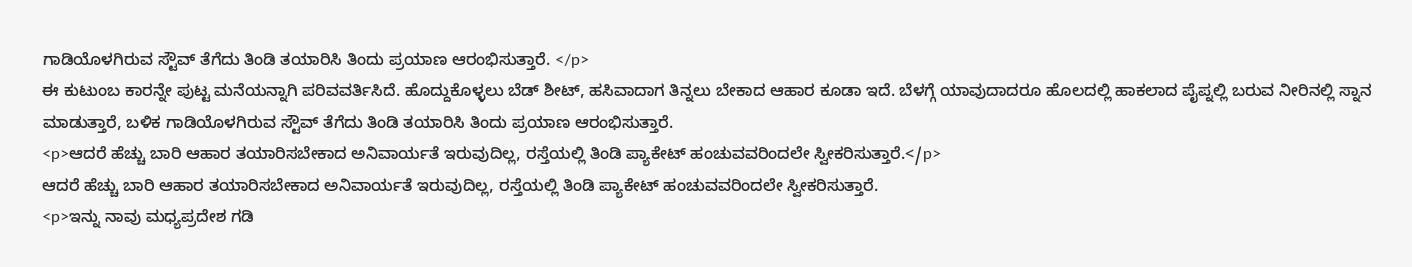ಗಾಡಿಯೊಳಗಿರುವ ಸ್ಟೌವ್ ತೆಗೆದು ತಿಂಡಿ ತಯಾರಿಸಿ ತಿಂದು ಪ್ರಯಾಣ ಆರಂಭಿಸುತ್ತಾರೆ. </p>
ಈ ಕುಟುಂಬ ಕಾರನ್ನೇ ಪುಟ್ಟ ಮನೆಯನ್ನಾಗಿ ಪರಿವವರ್ತಿಸಿದೆ. ಹೊದ್ದುಕೊಳ್ಳಲು ಬೆಡ್ ಶೀಟ್, ಹಸಿವಾದಾಗ ತಿನ್ನಲು ಬೇಕಾದ ಆಹಾರ ಕೂಡಾ ಇದೆ. ಬೆಳಗ್ಗೆ ಯಾವುದಾದರೂ ಹೊಲದಲ್ಲಿ ಹಾಕಲಾದ ಪೈಪ್ನಲ್ಲಿ ಬರುವ ನೀರಿನಲ್ಲಿ ಸ್ನಾನ ಮಾಡುತ್ತಾರೆ, ಬಳಿಕ ಗಾಡಿಯೊಳಗಿರುವ ಸ್ಟೌವ್ ತೆಗೆದು ತಿಂಡಿ ತಯಾರಿಸಿ ತಿಂದು ಪ್ರಯಾಣ ಆರಂಭಿಸುತ್ತಾರೆ.
<p>ಆದರೆ ಹೆಚ್ಚು ಬಾರಿ ಆಹಾರ ತಯಾರಿಸಬೇಕಾದ ಅನಿವಾರ್ಯತೆ ಇರುವುದಿಲ್ಲ, ರಸ್ತೆಯಲ್ಲಿ ತಿಂಡಿ ಪ್ಯಾಕೇಟ್ ಹಂಚುವವರಿಂದಲೇ ಸ್ವೀಕರಿಸುತ್ತಾರೆ.</p>
ಆದರೆ ಹೆಚ್ಚು ಬಾರಿ ಆಹಾರ ತಯಾರಿಸಬೇಕಾದ ಅನಿವಾರ್ಯತೆ ಇರುವುದಿಲ್ಲ, ರಸ್ತೆಯಲ್ಲಿ ತಿಂಡಿ ಪ್ಯಾಕೇಟ್ ಹಂಚುವವರಿಂದಲೇ ಸ್ವೀಕರಿಸುತ್ತಾರೆ.
<p>ಇನ್ನು ನಾವು ಮಧ್ಯಪ್ರದೇಶ ಗಡಿ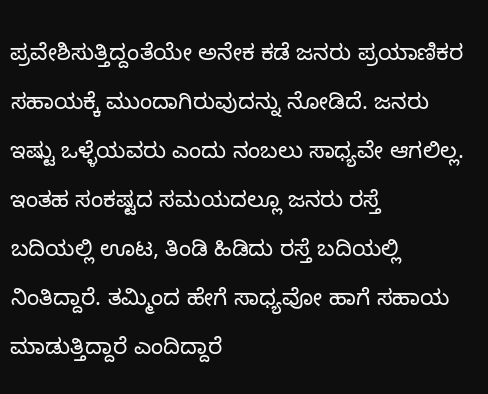ಪ್ರವೇಶಿಸುತ್ತಿದ್ದಂತೆಯೇ ಅನೇಕ ಕಡೆ ಜನರು ಪ್ರಯಾಣಿಕರ ಸಹಾಯಕ್ಕೆ ಮುಂದಾಗಿರುವುದನ್ನು ನೋಡಿದೆ. ಜನರು ಇಷ್ಟು ಒಳ್ಳೆಯವರು ಎಂದು ನಂಬಲು ಸಾಧ್ಯವೇ ಆಗಲಿಲ್ಲ. ಇಂತಹ ಸಂಕಷ್ಟದ ಸಮಯದಲ್ಲೂ ಜನರು ರಸ್ತೆ ಬದಿಯಲ್ಲಿ ಊಟ, ತಿಂಡಿ ಹಿಡಿದು ರಸ್ತೆ ಬದಿಯಲ್ಲಿ ನಿಂತಿದ್ದಾರೆ. ತಮ್ಮಿಂದ ಹೇಗೆ ಸಾಧ್ಯವೋ ಹಾಗೆ ಸಹಾಯ ಮಾಡುತ್ತಿದ್ದಾರೆ ಎಂದಿದ್ದಾರೆ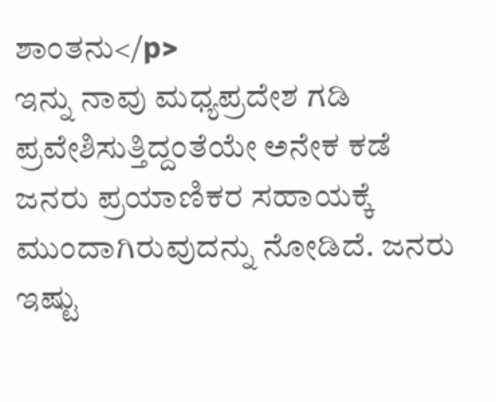ಶಾಂತನು</p>
ಇನ್ನು ನಾವು ಮಧ್ಯಪ್ರದೇಶ ಗಡಿ ಪ್ರವೇಶಿಸುತ್ತಿದ್ದಂತೆಯೇ ಅನೇಕ ಕಡೆ ಜನರು ಪ್ರಯಾಣಿಕರ ಸಹಾಯಕ್ಕೆ ಮುಂದಾಗಿರುವುದನ್ನು ನೋಡಿದೆ. ಜನರು ಇಷ್ಟು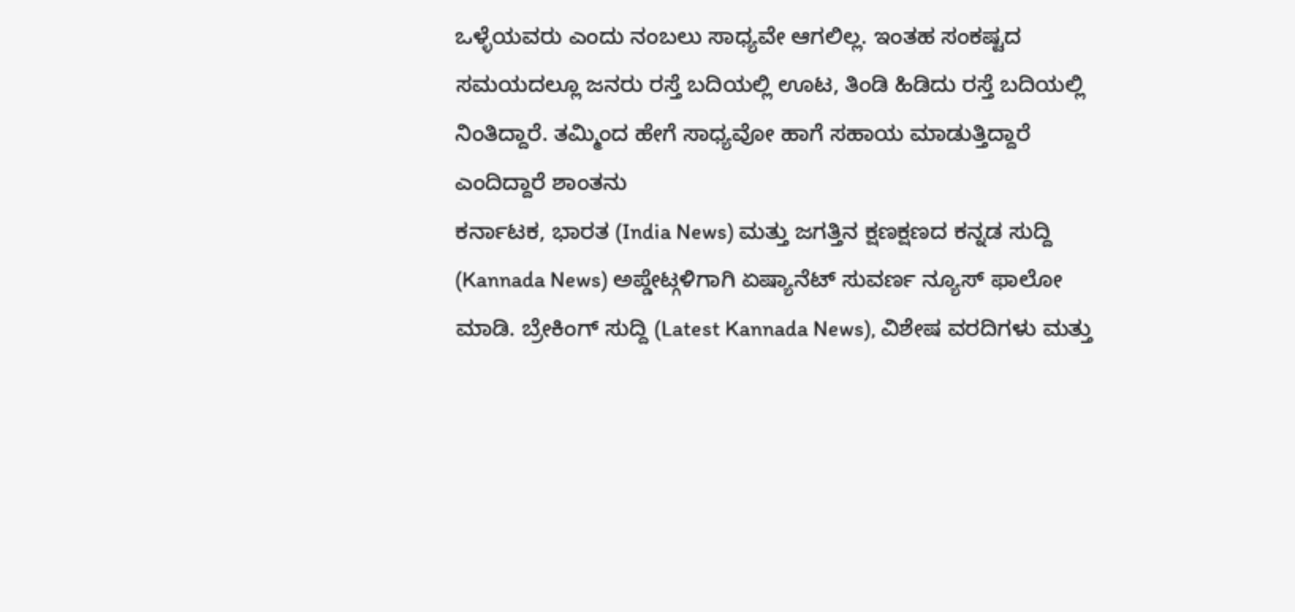ಒಳ್ಳೆಯವರು ಎಂದು ನಂಬಲು ಸಾಧ್ಯವೇ ಆಗಲಿಲ್ಲ. ಇಂತಹ ಸಂಕಷ್ಟದ ಸಮಯದಲ್ಲೂ ಜನರು ರಸ್ತೆ ಬದಿಯಲ್ಲಿ ಊಟ, ತಿಂಡಿ ಹಿಡಿದು ರಸ್ತೆ ಬದಿಯಲ್ಲಿ ನಿಂತಿದ್ದಾರೆ. ತಮ್ಮಿಂದ ಹೇಗೆ ಸಾಧ್ಯವೋ ಹಾಗೆ ಸಹಾಯ ಮಾಡುತ್ತಿದ್ದಾರೆ ಎಂದಿದ್ದಾರೆ ಶಾಂತನು
ಕರ್ನಾಟಕ, ಭಾರತ (India News) ಮತ್ತು ಜಗತ್ತಿನ ಕ್ಷಣಕ್ಷಣದ ಕನ್ನಡ ಸುದ್ದಿ (Kannada News) ಅಪ್ಡೇಟ್ಗಳಿಗಾಗಿ ಏಷ್ಯಾನೆಟ್ ಸುವರ್ಣ ನ್ಯೂಸ್ ಫಾಲೋ ಮಾಡಿ. ಬ್ರೇಕಿಂಗ್ ಸುದ್ದಿ (Latest Kannada News), ವಿಶೇಷ ವರದಿಗಳು ಮತ್ತು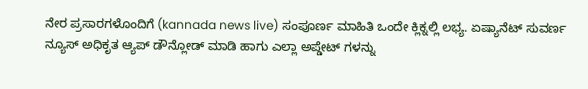ನೇರ ಪ್ರಸಾರಗಳೊಂದಿಗೆ (kannada news live) ಸಂಪೂರ್ಣ ಮಾಹಿತಿ ಒಂದೇ ಕ್ಲಿಕ್ನಲ್ಲಿ ಲಭ್ಯ. ಏಷ್ಯಾನೆಟ್ ಸುವರ್ಣ ನ್ಯೂಸ್ ಅಧಿಕೃತ ಆ್ಯಪ್ ಡೌನ್ಲೋಡ್ ಮಾಡಿ ಹಾಗು ಎಲ್ಲಾ ಅಪ್ಡೇಟ್ ಗಳನ್ನು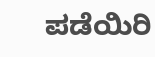ಪಡೆಯಿರಿ